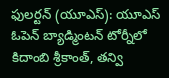ఫులర్టన్ (యూఎస్): యూఎస్ ఓపెన్ బ్యాడ్మింటన్ టోర్నీలో కిదాంబి శ్రీకాంత్, తన్వి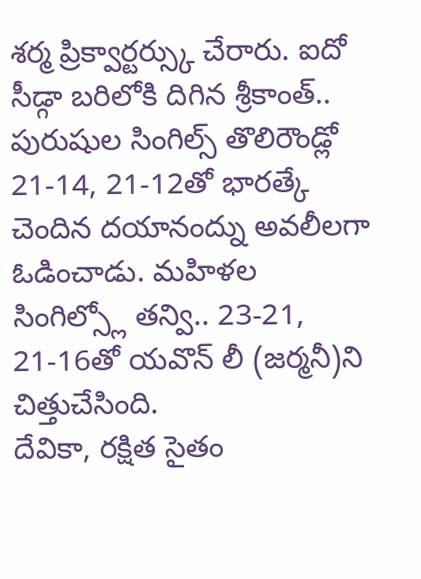శర్మ ప్రిక్వార్టర్స్కు చేరారు. ఐదో సీడ్గా బరిలోకి దిగిన శ్రీకాంత్.. పురుషుల సింగిల్స్ తొలిరౌండ్లో 21-14, 21-12తో భారత్కే చెందిన దయానంద్ను అవలీలగా ఓడించాడు. మహిళల సింగిల్స్లో తన్వి.. 23-21, 21-16తో యవొన్ లీ (జర్మనీ)ని చిత్తుచేసింది.
దేవికా, రక్షిత సైతం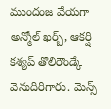ముందంజ వేయగా అన్మోల్ ఖర్బ్, ఆకర్షి కశ్యప్ తొలిరౌండ్కే వెనుదిరిగారు. మెన్స్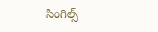సింగిల్స్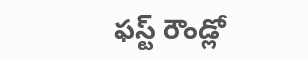ఫస్ట్ రౌండ్లో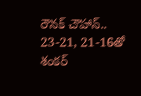రౌనక్ చౌహాన్.. 23-21, 21-16తో శంకర్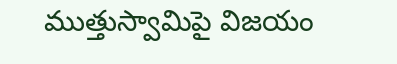ముత్తుస్వామిపై విజయం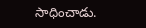సాధించాడు.